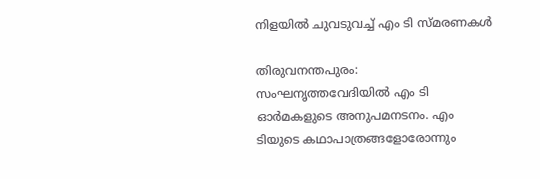നിളയിൽ ചുവടുവച്ച് എം ടി സ്മരണകൾ

തിരുവനന്തപുരം: സംഘനൃത്തവേദിയിൽ എം ടി ഓർമകളുടെ അനുപമനടനം. എം ടിയുടെ കഥാപാത്രങ്ങളോരോന്നും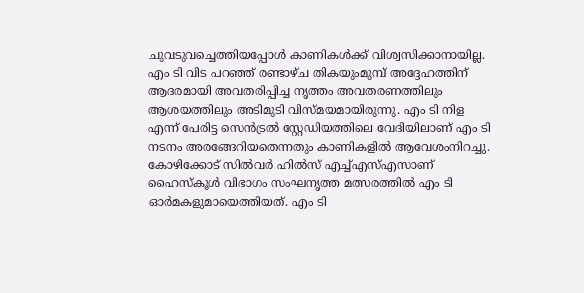ചുവടുവച്ചെത്തിയപ്പോൾ കാണികൾക്ക് വിശ്വസിക്കാനായില്ല. എം ടി വിട പറഞ്ഞ് രണ്ടാഴ്ച തികയുംമുമ്പ് അദ്ദേഹത്തിന് ആദരമായി അവതരിപ്പിച്ച നൃത്തം അവതരണത്തിലും ആശയത്തിലും അടിമുടി വിസ്മയമായിരുന്നു. എം ടി നിള എന്ന് പേരിട്ട സെൻട്രൽ സ്റ്റേഡിയത്തിലെ വേദിയിലാണ് എം ടി നടനം അരങ്ങേറിയതെന്നതും കാണികളിൽ ആവേശംനിറച്ചു.
കോഴിക്കോട് സിൽവർ ഹിൽസ് എച്ച്എസ്എസാണ് ഹൈസ്കൂൾ വിഭാഗം സംഘനൃത്ത മത്സരത്തിൽ എം ടി ഓർമകളുമായെത്തിയത്. എം ടി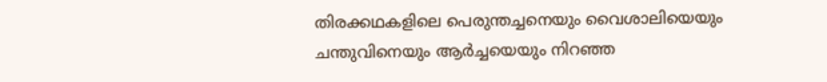തിരക്കഥകളിലെ പെരുന്തച്ചനെയും വൈശാലിയെയും ചന്തുവിനെയും ആർച്ചയെയും നിറഞ്ഞ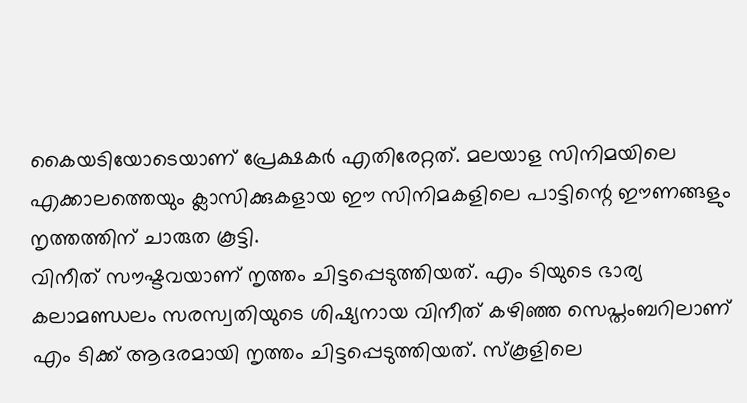കൈയടിയോടെയാണ് പ്രേക്ഷകർ എതിരേറ്റത്. മലയാള സിനിമയിലെ എക്കാലത്തെയും ക്ലാസിക്കുകളായ ഈ സിനിമകളിലെ പാട്ടിന്റെ ഈണങ്ങളും നൃത്തത്തിന് ചാരുത കൂട്ടി.
വിനീത് സൗഷ്ടവയാണ് നൃത്തം ചിട്ടപ്പെടുത്തിയത്. എം ടിയുടെ ഭാര്യ കലാമണ്ഡലം സരസ്വതിയുടെ ശിഷ്യനായ വിനീത് കഴിഞ്ഞ സെപ്തംബറിലാണ് എം ടിക്ക് ആദരമായി നൃത്തം ചിട്ടപ്പെടുത്തിയത്. സ്കൂളിലെ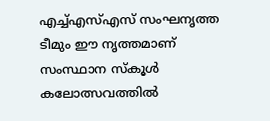എച്ച്എസ്എസ് സംഘനൃത്ത ടീമും ഈ നൃത്തമാണ് സംസ്ഥാന സ്കൂൾ കലോത്സവത്തിൽ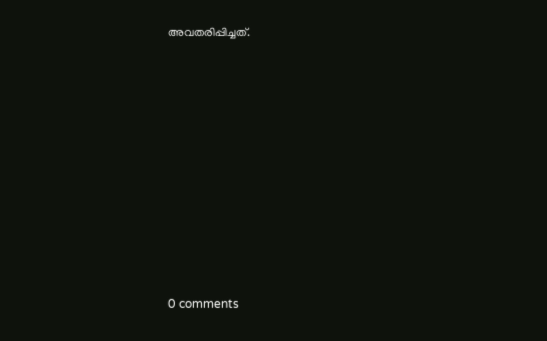അവതരിപ്പിച്ചത്.










0 comments